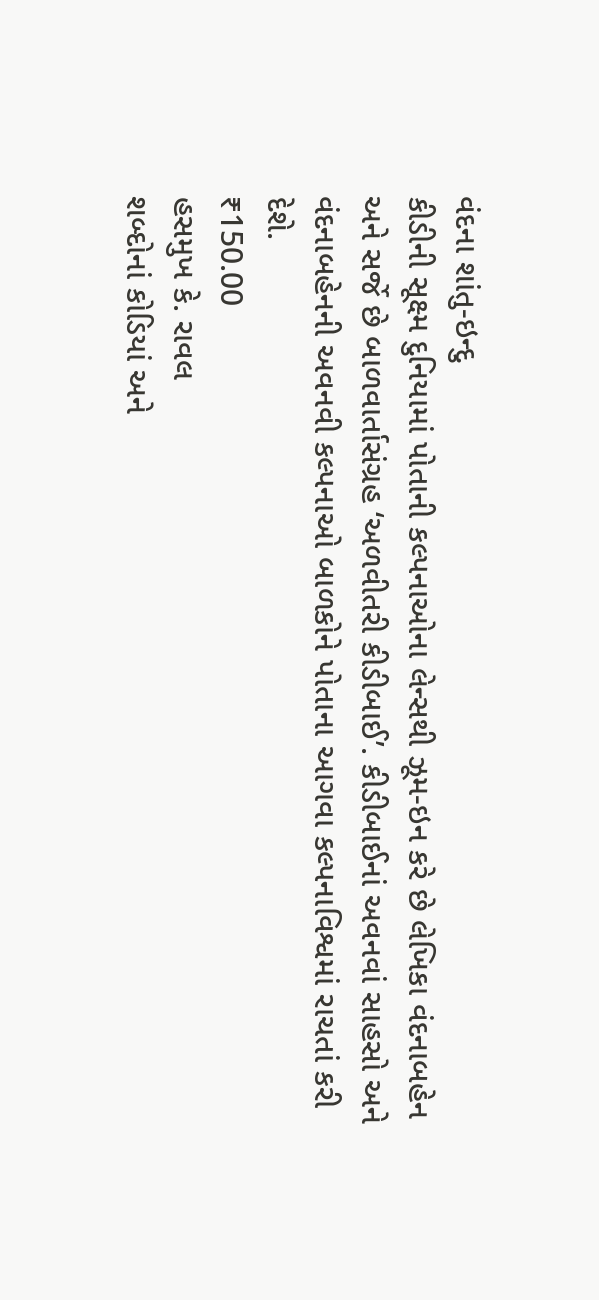વંદના શાંતુ-ઇન્દુ
કીડીની સૂક્ષ્મ દુનિયામાં પોતાની કલ્પનાઓના લેન્સથી ઝૂમ-ઇન કરે છે લેખિકા વંદનાબહેન અને સર્જે છે બાળવાર્તાસંગ્રહ ‘અળવીતરી કીડીબાઈ’. કીડીબાઈનાં અવનવાં સાહસો અને વંદનાબહેનની અવનવી કલ્પનાઓ બાળકોને પોતાના આગવા કલ્પનાવિશ્વમાં રાચતાં કરી દેશે.
₹150.00
હસમુખ કે. રાવલ
શબ્દોનાં કોડિયાં અને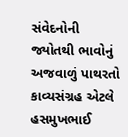સંવેદનોની જ્યોતથી ભાવોનું અજવાળું પાથરતો કાવ્યસંગ્રહ એટલે હસમુખભાઈ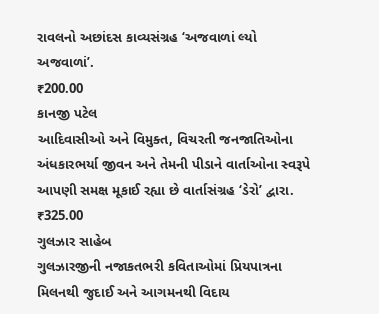રાવલનો અછાંદસ કાવ્યસંગ્રહ ‘અજવાળાં લ્યો અજવાળાં’.
₹200.00
કાનજી પટેલ
આદિવાસીઓ અને વિમુક્ત, વિચરતી જનજાતિઓના અંધકારભર્યા જીવન અને તેમની પીડાને વાર્તાઓના સ્વરૂપે આપણી સમક્ષ મૂકાઈ રહ્યા છે વાર્તાસંગ્રહ ‘ડેરો’ દ્વારા.
₹325.00
ગુલઝાર સાહેબ
ગુલઝારજીની નજાકતભરી કવિતાઓમાં પ્રિયપાત્રના મિલનથી જુદાઈ અને આગમનથી વિદાય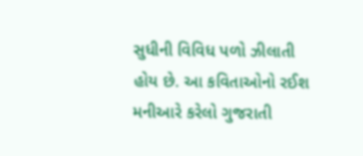સુધીની વિવિધ પળો ઝીલાતી હોય છે. આ કવિતાઓનો રઈશ મનીઆરે કરેલો ગુજરાતી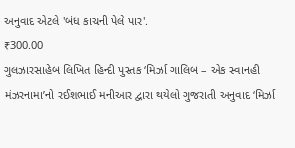અનુવાદ એટલે 'બંધ કાચની પેલે પાર'.
₹300.00
ગુલઝારસાહેબ લિખિત હિન્દી પુસ્તક ‘મિર્ઝા ગાલિબ – એક સ્વાનહી મંઝરનામા’નો રઈશભાઈ મનીઆર દ્વારા થયેલો ગુજરાતી અનુવાદ ‘મિર્ઝા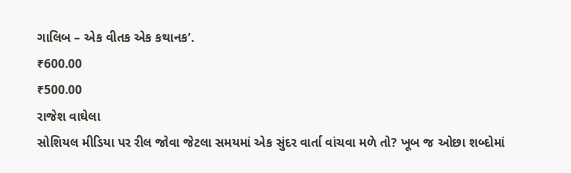ગાલિબ – એક વીતક એક કથાનક’.
₹600.00
₹500.00
રાજેશ વાઘેલા
સોશિયલ મીડિયા પર રીલ જોવા જેટલા સમયમાં એક સુંદર વાર્તા વાંચવા મળે તો? ખૂબ જ ઓછા શબ્દોમાં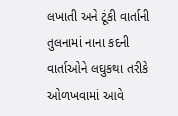લખાતી અને ટૂંકી વાર્તાની તુલનામાં નાના કદની વાર્તાઓને લઘુકથા તરીકે ઓળખવામાં આવે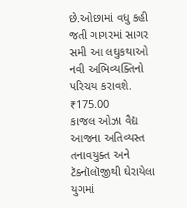છે.ઓછામાં વધુ કહી જતી ગાગરમાં સાગર સમી આ લઘુકથાઓ નવી અભિવ્યક્તિનો પરિચય કરાવશે.
₹175.00
કાજલ ઓઝા વૈદ્ય
આજના અતિવ્યસ્ત તનાવયુક્ત અને ટૅક્નૉલૉજીથી ઘેરાયેલા યુગમાં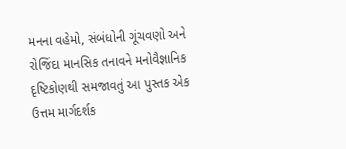મનના વહેમો, સંબંધોની ગૂંચવણો અને રોજિંદા માનસિક તનાવને મનોવૈજ્ઞાનિક દૃષ્ટિકોણથી સમજાવતું આ પુસ્તક એક ઉત્તમ માર્ગદર્શક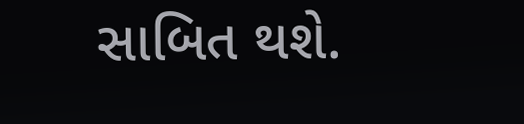સાબિત થશે.